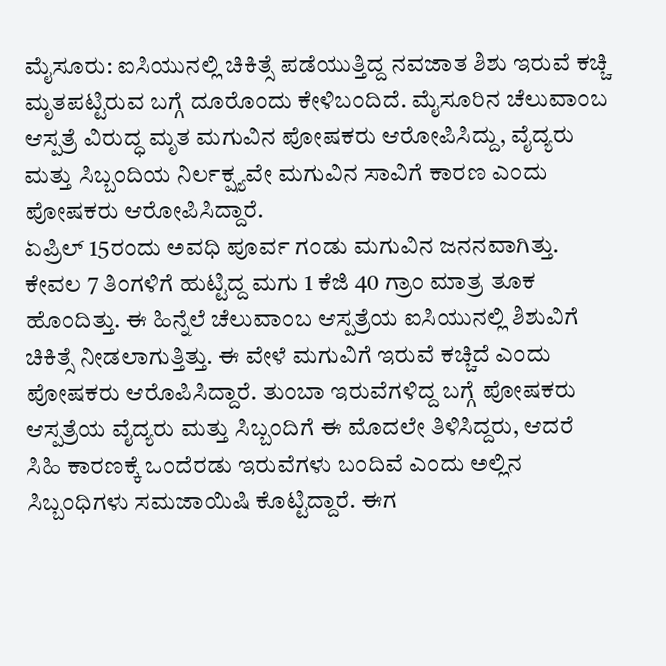ಮೈಸೂರು: ಐಸಿಯುನಲ್ಲಿ ಚಿಕಿತ್ಸೆ ಪಡೆಯುತ್ತಿದ್ದ ನವಜಾತ ಶಿಶು ಇರುವೆ ಕಚ್ಚಿ ಮೃತಪಟ್ಟಿರುವ ಬಗ್ಗೆ ದೂರೊಂದು ಕೇಳಿಬಂದಿದೆ. ಮೈಸೂರಿನ ಚೆಲುವಾಂಬ ಆಸ್ಪತ್ರೆ ವಿರುದ್ಧ ಮೃತ ಮಗುವಿನ ಪೋಷಕರು ಆರೋಪಿಸಿದ್ದು, ವೈದ್ಯರು ಮತ್ತು ಸಿಬ್ಬಂದಿಯ ನಿರ್ಲಕ್ಷ್ಯವೇ ಮಗುವಿನ ಸಾವಿಗೆ ಕಾರಣ ಎಂದು ಪೋಷಕರು ಆರೋಪಿಸಿದ್ದಾರೆ.
ಏಪ್ರಿಲ್ 15ರಂದು ಅವಧಿ ಪೂರ್ವ ಗಂಡು ಮಗುವಿನ ಜನನವಾಗಿತ್ತು. ಕೇವಲ 7 ತಿಂಗಳಿಗೆ ಹುಟ್ಟಿದ್ದ ಮಗು 1 ಕೆಜಿ 40 ಗ್ರಾಂ ಮಾತ್ರ ತೂಕ ಹೊಂದಿತ್ತು. ಈ ಹಿನ್ನೆಲೆ ಚೆಲುವಾಂಬ ಆಸ್ಪತ್ರೆಯ ಐಸಿಯುನಲ್ಲಿ ಶಿಶುವಿಗೆ ಚಿಕಿತ್ಸೆ ನೀಡಲಾಗುತ್ತಿತ್ತು. ಈ ವೇಳೆ ಮಗುವಿಗೆ ಇರುವೆ ಕಚ್ಚಿದೆ ಎಂದು ಪೋಷಕರು ಆರೊಪಿಸಿದ್ದಾರೆ. ತುಂಬಾ ಇರುವೆಗಳಿದ್ದ ಬಗ್ಗೆ ಪೋಷಕರು ಆಸ್ಪತ್ರೆಯ ವೈದ್ಯರು ಮತ್ತು ಸಿಬ್ಬಂದಿಗೆ ಈ ಮೊದಲೇ ತಿಳಿಸಿದ್ದರು, ಆದರೆ ಸಿಹಿ ಕಾರಣಕ್ಕೆ ಒಂದೆರಡು ಇರುವೆಗಳು ಬಂದಿವೆ ಎಂದು ಅಲ್ಲಿನ ಸಿಬ್ಬಂಧಿಗಳು ಸಮಜಾಯಿಷಿ ಕೊಟ್ಟಿದ್ದಾರೆ. ಈಗ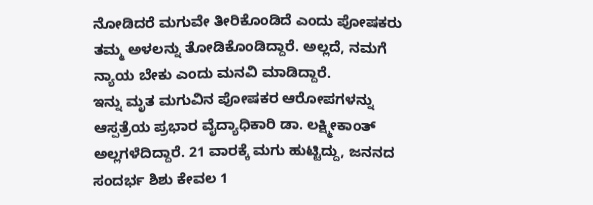ನೋಡಿದರೆ ಮಗುವೇ ತೀರಿಕೊಂಡಿದೆ ಎಂದು ಪೋಷಕರು ತಮ್ಮ ಅಳಲನ್ನು ತೋಡಿಕೊಂಡಿದ್ದಾರೆ. ಅಲ್ಲದೆ, ನಮಗೆ ನ್ಯಾಯ ಬೇಕು ಎಂದು ಮನವಿ ಮಾಡಿದ್ದಾರೆ.
ಇನ್ನು ಮೃತ ಮಗುವಿನ ಪೋಷಕರ ಆರೋಪಗಳನ್ನು ಆಸ್ಪತ್ರೆಯ ಪ್ರಭಾರ ವೈದ್ಯಾಧಿಕಾರಿ ಡಾ. ಲಕ್ಷ್ಮೀಕಾಂತ್ ಅಲ್ಲಗಳೆದಿದ್ದಾರೆ. 21 ವಾರಕ್ಕೆ ಮಗು ಹುಟ್ಟಿದ್ದು, ಜನನದ ಸಂದರ್ಭ ಶಿಶು ಕೇವಲ 1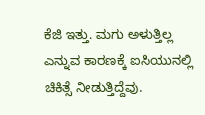ಕೆಜಿ ಇತ್ತು. ಮಗು ಅಳುತ್ತಿಲ್ಲ ಎನ್ನುವ ಕಾರಣಕ್ಕೆ ಐಸಿಯುನಲ್ಲಿ ಚಿಕಿತ್ಸೆ ನೀಡುತ್ತಿದ್ದೆವು.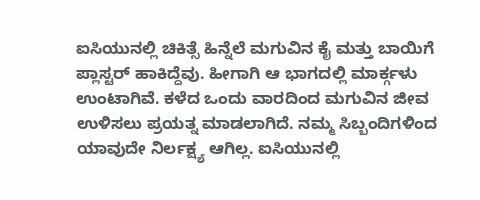ಐಸಿಯುನಲ್ಲಿ ಚಿಕಿತ್ಸೆ ಹಿನ್ನೆಲೆ ಮಗುವಿನ ಕೈ ಮತ್ತು ಬಾಯಿಗೆ ಪ್ಲಾಸ್ಟರ್ ಹಾಕಿದ್ದೆವು. ಹೀಗಾಗಿ ಆ ಭಾಗದಲ್ಲಿ ಮಾರ್ಕ್ಗಳು ಉಂಟಾಗಿವೆ. ಕಳೆದ ಒಂದು ವಾರದಿಂದ ಮಗುವಿನ ಜೀವ ಉಳಿಸಲು ಪ್ರಯತ್ನ ಮಾಡಲಾಗಿದೆ. ನಮ್ಮ ಸಿಬ್ಬಂದಿಗಳಿಂದ ಯಾವುದೇ ನಿರ್ಲಕ್ಷ್ಯ ಆಗಿಲ್ಲ. ಐಸಿಯುನಲ್ಲಿ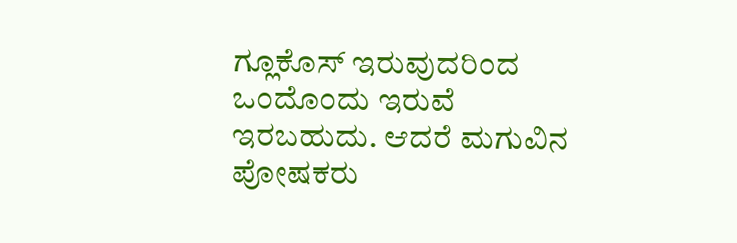ಗ್ಲೂಕೊಸ್ ಇರುವುದರಿಂದ ಒಂದೊಂದು ಇರುವೆ ಇರಬಹುದು. ಆದರೆ ಮಗುವಿನ ಪೋಷಕರು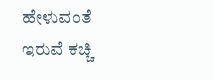ಹೇಳುವಂತೆ ಇರುವೆ ಕಚ್ಚಿ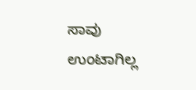ಸಾವು ಉಂಟಾಗಿಲ್ಲ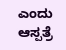ಎಂದು ಆಸ್ಪತ್ರೆ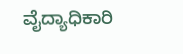ವೈದ್ಯಾಧಿಕಾರಿ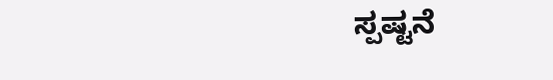ಸ್ಪಷ್ಟನೆ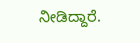ನೀಡಿದ್ದಾರೆ.